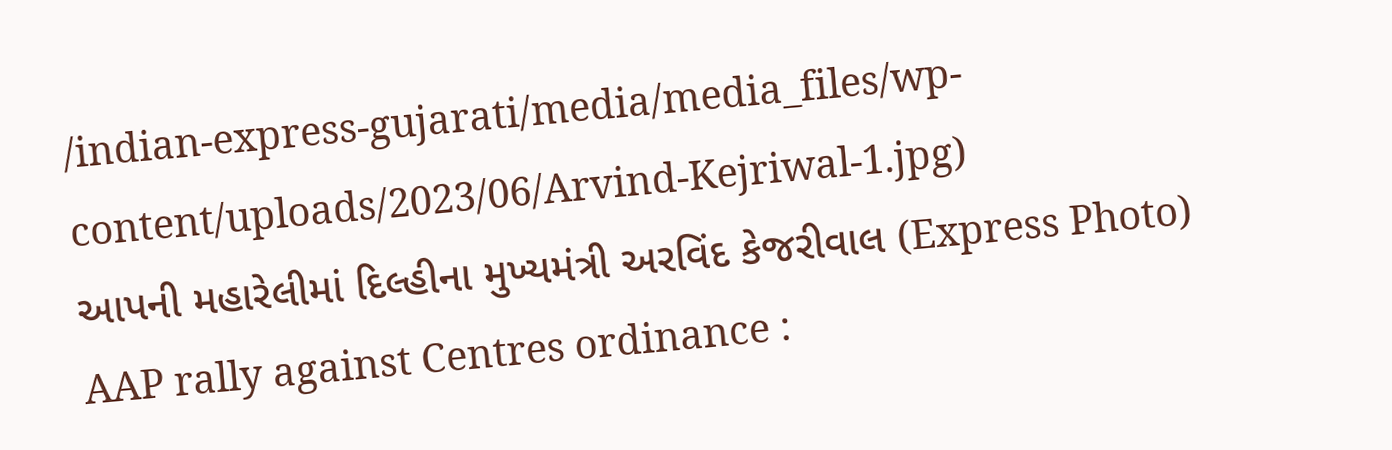/indian-express-gujarati/media/media_files/wp-content/uploads/2023/06/Arvind-Kejriwal-1.jpg)
આપની મહારેલીમાં દિલ્હીના મુખ્યમંત્રી અરવિંદ કેજરીવાલ (Express Photo)
AAP rally against Centres ordinance :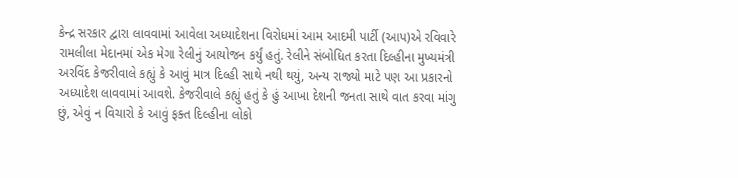કેન્દ્ર સરકાર દ્વારા લાવવામાં આવેલા અધ્યાદેશના વિરોધમાં આમ આદમી પાર્ટી (આપ)એ રવિવારે રામલીલા મેદાનમાં એક મેગા રેલીનું આયોજન કર્યું હતું. રેલીને સંબોધિત કરતા દિલ્હીના મુખ્યમંત્રી અરવિંદ કેજરીવાલે કહ્યું કે આવું માત્ર દિલ્હી સાથે નથી થયું, અન્ય રાજ્યો માટે પણ આ પ્રકારનો અધ્યાદેશ લાવવામાં આવશે. કેજરીવાલે કહ્યું હતું કે હું આખા દેશની જનતા સાથે વાત કરવા માંગુ છું, એવું ન વિચારો કે આવું ફક્ત દિલ્હીના લોકો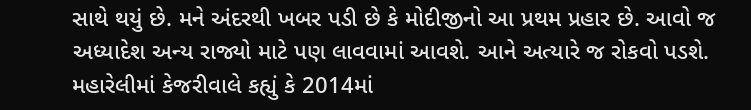સાથે થયું છે. મને અંદરથી ખબર પડી છે કે મોદીજીનો આ પ્રથમ પ્રહાર છે. આવો જ અધ્યાદેશ અન્ય રાજ્યો માટે પણ લાવવામાં આવશે. આને અત્યારે જ રોકવો પડશે.
મહારેલીમાં કેજરીવાલે કહ્યું કે 2014માં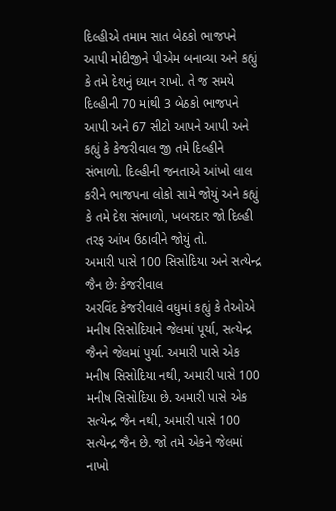દિલ્હીએ તમામ સાત બેઠકો ભાજપને આપી મોદીજીને પીએમ બનાવ્યા અને કહ્યું કે તમે દેશનું ધ્યાન રાખો. તે જ સમયે દિલ્હીની 70 માંથી 3 બેઠકો ભાજપને આપી અને 67 સીટો આપને આપી અને કહ્યું કે કેજરીવાલ જી તમે દિલ્હીને સંભાળો. દિલ્હીની જનતાએ આંખો લાલ કરીને ભાજપના લોકો સામે જોયું અને કહ્યું કે તમે દેશ સંભાળો, ખબરદાર જો દિલ્હી તરફ આંખ ઉઠાવીને જોયું તો.
અમારી પાસે 100 સિસોદિયા અને સત્યેન્દ્ર જૈન છેઃ કેજરીવાલ
અરવિંદ કેજરીવાલે વધુમાં કહ્યું કે તેઓએ મનીષ સિસોદિયાને જેલમાં પૂર્યા, સત્યેન્દ્ર જૈનને જેલમાં પુર્યા. અમારી પાસે એક મનીષ સિસોદિયા નથી, અમારી પાસે 100 મનીષ સિસોદિયા છે. અમારી પાસે એક સત્યેન્દ્ર જૈન નથી, અમારી પાસે 100 સત્યેન્દ્ર જૈન છે. જો તમે એકને જેલમાં નાખો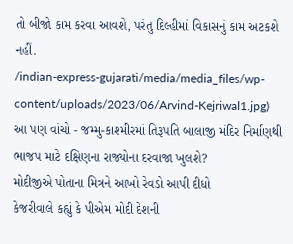તો બીજો કામ કરવા આવશે, પરંતુ દિલ્હીમાં વિકાસનું કામ અટકશે નહીં.
/indian-express-gujarati/media/media_files/wp-content/uploads/2023/06/Arvind-Kejriwal1.jpg)
આ પણ વાંચો - જમ્મુ-કાશ્મીરમાં તિરૂપતિ બાલાજી મંદિર નિર્માણથી ભાજપ માટે દક્ષિણના રાજ્યોના દરવાજા ખુલશે?
મોદીજીએ પોતાના મિત્રને આખો રેવડો આપી દીધો
કેજરીવાલે કહ્યું કે પીએમ મોદી દેશની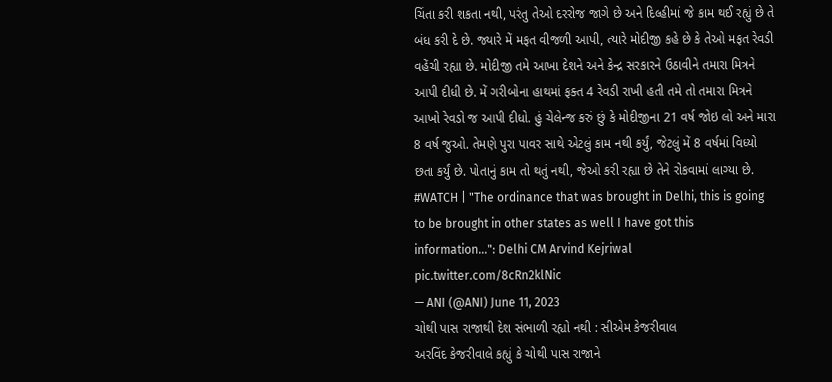ચિંતા કરી શકતા નથી, પરંતુ તેઓ દરરોજ જાગે છે અને દિલ્હીમાં જે કામ થઈ રહ્યું છે તે બંધ કરી દે છે. જ્યારે મેં મફત વીજળી આપી, ત્યારે મોદીજી કહે છે કે તેઓ મફત રેવડી વહેંચી રહ્યા છે. મોદીજી તમે આખા દેશને અને કેન્દ્ર સરકારને ઉઠાવીને તમારા મિત્રને આપી દીધી છે. મેં ગરીબોના હાથમાં ફક્ત 4 રેવડી રાખી હતી તમે તો તમારા મિત્રને આખો રેવડો જ આપી દીધો. હું ચેલેન્જ કરું છું કે મોદીજીના 21 વર્ષ જોઇ લો અને મારા 8 વર્ષ જુઓ. તેમણે પુરા પાવર સાથે એટલું કામ નથી કર્યું, જેટલું મેં 8 વર્ષમાં વિધ્યો છતા કર્યું છે. પોતાનું કામ તો થતું નથી, જેઓ કરી રહ્યા છે તેને રોકવામાં લાગ્યા છે.
#WATCH | "The ordinance that was brought in Delhi, this is going to be brought in other states as well I have got this information...": Delhi CM Arvind Kejriwal pic.twitter.com/8cRn2klNic
— ANI (@ANI) June 11, 2023
ચોથી પાસ રાજાથી દેશ સંભાળી રહ્યો નથી : સીએમ કેજરીવાલ
અરવિંદ કેજરીવાલે કહ્યું કે ચોથી પાસ રાજાને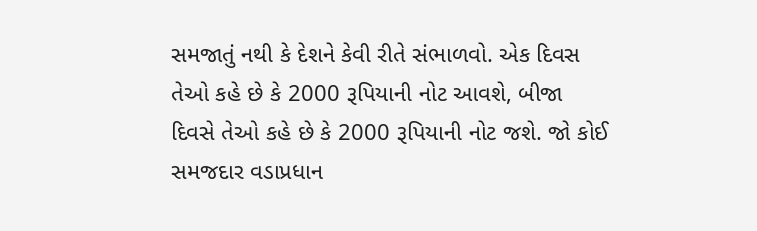સમજાતું નથી કે દેશને કેવી રીતે સંભાળવો. એક દિવસ તેઓ કહે છે કે 2000 રૂપિયાની નોટ આવશે, બીજા દિવસે તેઓ કહે છે કે 2000 રૂપિયાની નોટ જશે. જો કોઈ સમજદાર વડાપ્રધાન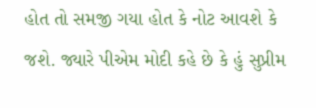હોત તો સમજી ગયા હોત કે નોટ આવશે કે જશે. જ્યારે પીએમ મોદી કહે છે કે હું સુપ્રીમ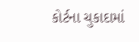કોર્ટના ચુકાદામાં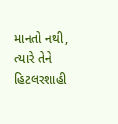માનતો નથી, ત્યારે તેને હિટલરશાહી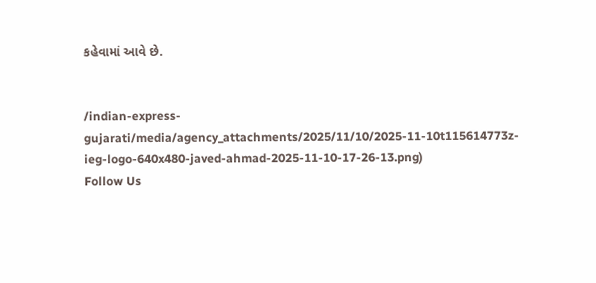કહેવામાં આવે છે.


/indian-express-gujarati/media/agency_attachments/2025/11/10/2025-11-10t115614773z-ieg-logo-640x480-javed-ahmad-2025-11-10-17-26-13.png)
Follow Us